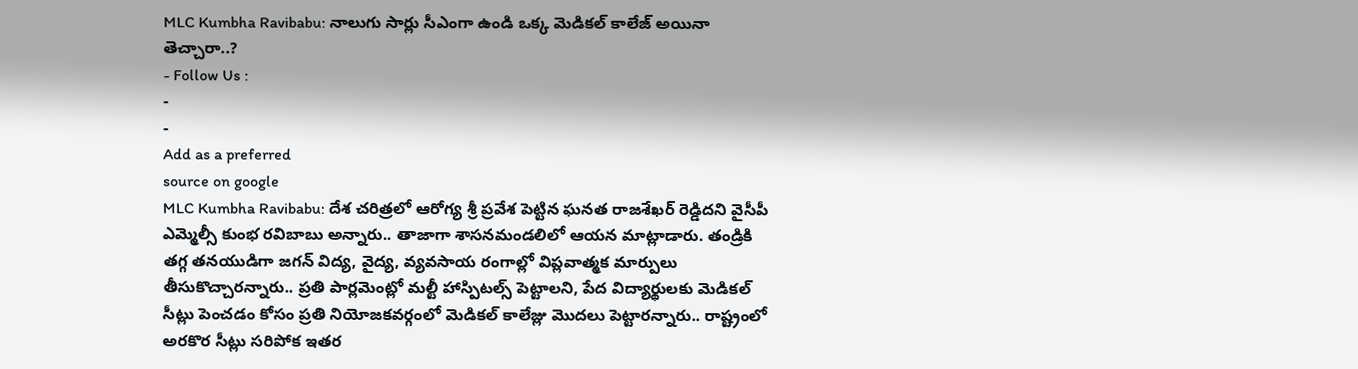MLC Kumbha Ravibabu: నాలుగు సార్లు సీఎంగా ఉండి ఒక్క మెడికల్ కాలేజ్ అయినా తెచ్చారా..?
- Follow Us :
-
-
Add as a preferred
source on google
MLC Kumbha Ravibabu: దేశ చరిత్రలో ఆరోగ్య శ్రీ ప్రవేశ పెట్టిన ఘనత రాజశేఖర్ రెడ్డిదని వైసీపీ ఎమ్మెల్సీ కుంభ రవిబాబు అన్నారు.. తాజాగా శాసనమండలిలో ఆయన మాట్లాడారు. తండ్రికి తగ్గ తనయుడిగా జగన్ విద్య, వైద్య, వ్యవసాయ రంగాల్లో విప్లవాత్మక మార్పులు తీసుకొచ్చారన్నారు.. ప్రతి పార్లమెంట్లో మల్టీ హాస్పిటల్స్ పెట్టాలని, పేద విద్యార్థులకు మెడికల్ సీట్లు పెంచడం కోసం ప్రతి నియోజకవర్గంలో మెడికల్ కాలేజ్లు మొదలు పెట్టారన్నారు.. రాష్ట్రంలో అరకొర సీట్లు సరిపోక ఇతర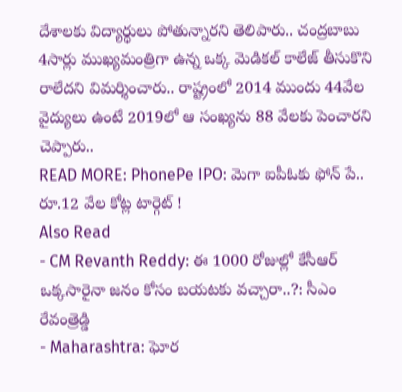దేశాలకు విద్యార్థులు పోతున్నారని తెలిపారు.. చంద్రబాబు 4సార్లు ముఖ్యమంత్రిగా ఉన్న ఒక్క మెడికల్ కాలేజ్ తీసుకొని రాలేదని విమర్శించారు.. రాష్ట్రంలో 2014 ముందు 44వేల వైద్యులు ఉంటే 2019లో ఆ సంఖ్యను 88 వేలకు పెంచారని చెప్పారు..
READ MORE: PhonePe IPO: మెగా ఐపీఓకు ఫోన్ పే.. రూ.12 వేల కోట్ల టార్గెట్ !
Also Read
- CM Revanth Reddy: ఈ 1000 రోజుల్లో కేసీఆర్ ఒక్కసారైనా జనం కోసం బయటకు వచ్చారా..?: సీఎం రేవంత్రెడ్డి
- Maharashtra: ఘోర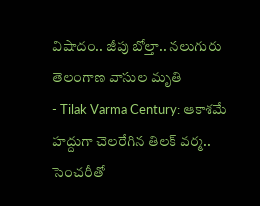విషాదం.. జీపు బోల్తా.. నలుగురు తెలంగాణ వాసుల మృతి
- Tilak Varma Century: ఆకాశమే హద్దుగా చెలరేగిన తిలక్ వర్మ.. సెంచరీతో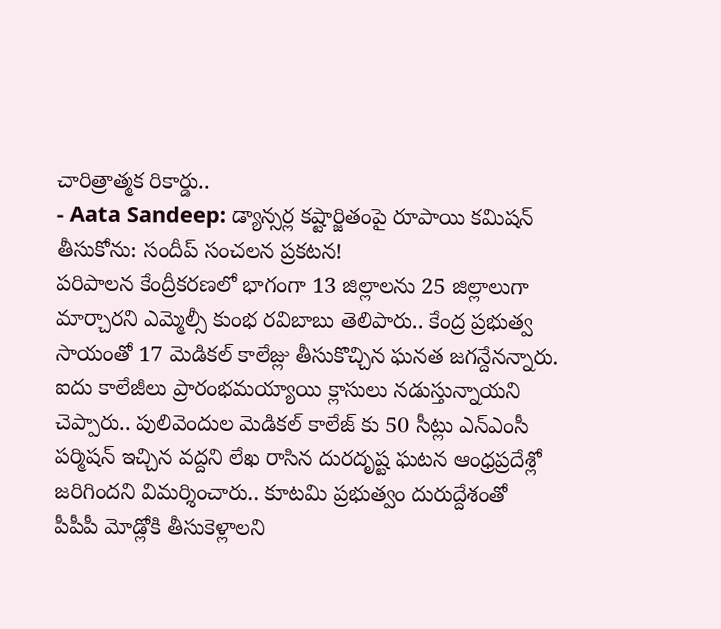చారిత్రాత్మక రికార్డు..
- Aata Sandeep: డ్యాన్సర్ల కష్టార్జితంపై రూపాయి కమిషన్ తీసుకోను: సందీప్ సంచలన ప్రకటన!
పరిపాలన కేంద్రీకరణలో భాగంగా 13 జిల్లాలను 25 జిల్లాలుగా మార్చారని ఎమ్మెల్సీ కుంభ రవిబాబు తెలిపారు.. కేంద్ర ప్రభుత్వ సాయంతో 17 మెడికల్ కాలేజ్లు తీసుకొచ్చిన ఘనత జగన్దేనన్నారు. ఐదు కాలేజీలు ప్రారంభమయ్యాయి క్లాసులు నడుస్తున్నాయని చెప్పారు.. పులివెందుల మెడికల్ కాలేజ్ కు 50 సీట్లు ఎన్ఎంసీ పర్మిషన్ ఇచ్చిన వద్దని లేఖ రాసిన దురదృష్ట ఘటన ఆంధ్రప్రదేశ్లో జరిగిందని విమర్శించారు.. కూటమి ప్రభుత్వం దురుద్దేశంతో పీపీపీ మోడ్లోకి తీసుకెళ్లాలని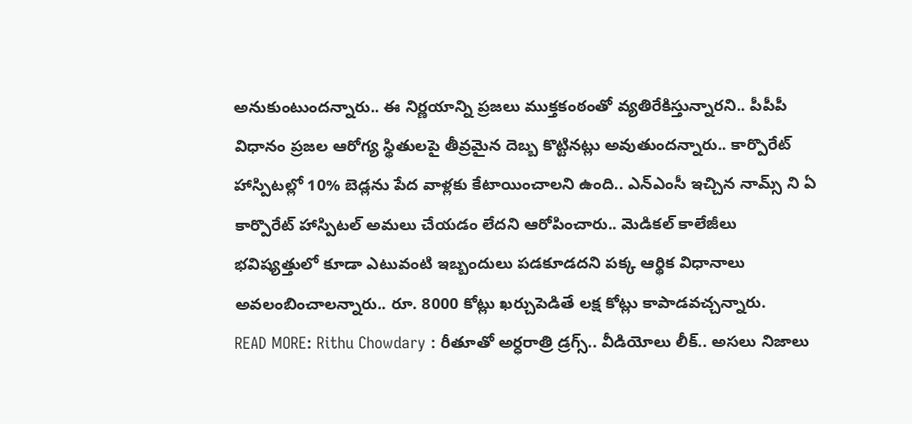అనుకుంటుందన్నారు.. ఈ నిర్ణయాన్ని ప్రజలు ముక్తకంఠంతో వ్యతిరేకిస్తున్నారని.. పీపీపీ విధానం ప్రజల ఆరోగ్య స్థితులపై తీవ్రమైన దెబ్బ కొట్టినట్లు అవుతుందన్నారు.. కార్పొరేట్ హాస్పిటల్లో 10% బెడ్లను పేద వాళ్లకు కేటాయించాలని ఉంది.. ఎన్ఎంసీ ఇచ్చిన నామ్స్ ని ఏ కార్పొరేట్ హాస్పిటల్ అమలు చేయడం లేదని ఆరోపించారు.. మెడికల్ కాలేజీలు భవిష్యత్తులో కూడా ఎటువంటి ఇబ్బందులు పడకూడదని పక్క ఆర్థిక విధానాలు అవలంబించాలన్నారు.. రూ. 8000 కోట్లు ఖర్చుపెడితే లక్ష కోట్లు కాపాడవచ్చన్నారు.
READ MORE: Rithu Chowdary : రీతూతో అర్ధరాత్రి డ్రగ్స్.. వీడియోలు లీక్.. అసలు నిజాలు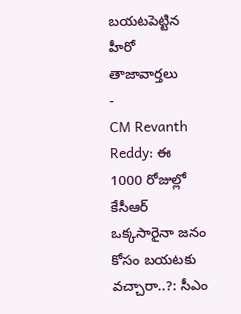బయటపెట్టిన హీరో
తాజావార్తలు
-
CM Revanth Reddy: ఈ 1000 రోజుల్లో కేసీఆర్ ఒక్కసారైనా జనం కోసం బయటకు వచ్చారా..?: సీఎం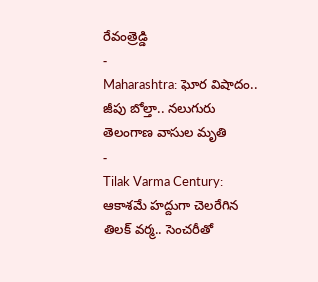రేవంత్రెడ్డి
-
Maharashtra: ఘోర విషాదం.. జీపు బోల్తా.. నలుగురు తెలంగాణ వాసుల మృతి
-
Tilak Varma Century: ఆకాశమే హద్దుగా చెలరేగిన తిలక్ వర్మ.. సెంచరీతో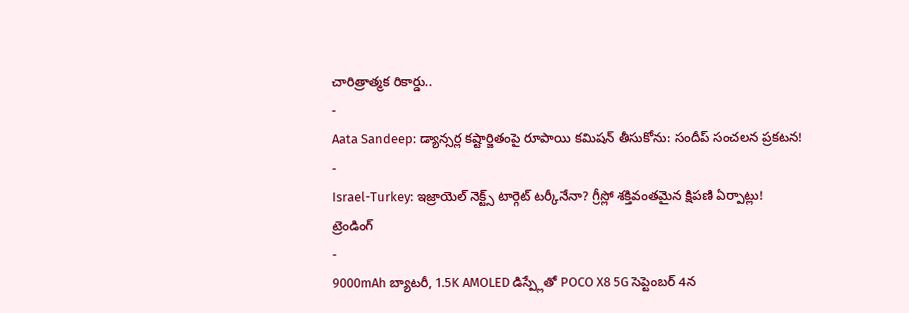చారిత్రాత్మక రికార్డు..
-
Aata Sandeep: డ్యాన్సర్ల కష్టార్జితంపై రూపాయి కమిషన్ తీసుకోను: సందీప్ సంచలన ప్రకటన!
-
Israel-Turkey: ఇజ్రాయెల్ నెక్ట్స్ టార్గెట్ టర్కీనేనా? గ్రీస్లో శక్తివంతమైన క్షిపణి ఏర్పాట్లు!
ట్రెండింగ్
-
9000mAh బ్యాటరీ, 1.5K AMOLED డిస్ప్లేతో POCO X8 5G సెప్టెంబర్ 4న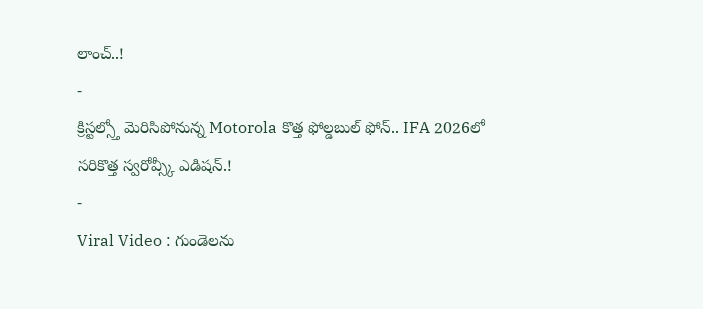లాంచ్..!
-
క్రిస్టల్స్తో మెరిసిపోనున్న Motorola కొత్త ఫోల్డబుల్ ఫోన్.. IFA 2026లో సరికొత్త స్వరోవ్స్కీ ఎడిషన్.!
-
Viral Video : గుండెలను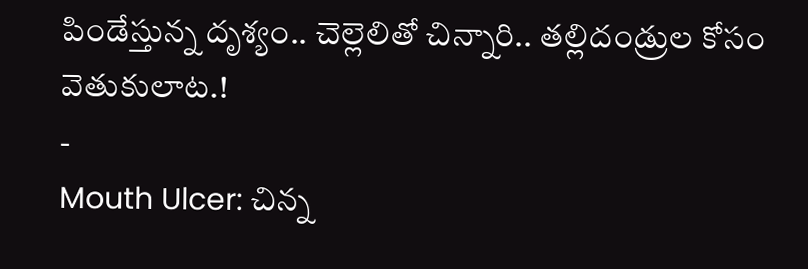పిండేస్తున్న దృశ్యం.. చెల్లెలితో చిన్నారి.. తల్లిదండ్రుల కోసం వెతుకులాట.!
-
Mouth Ulcer: చిన్న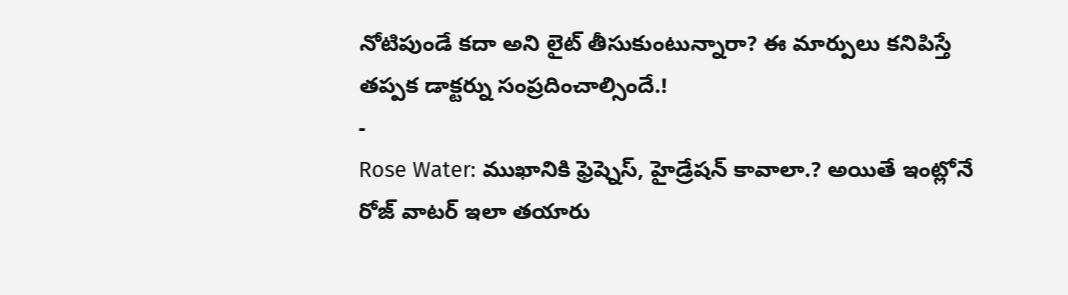నోటిపుండే కదా అని లైట్ తీసుకుంటున్నారా? ఈ మార్పులు కనిపిస్తే తప్పక డాక్టర్ను సంప్రదించాల్సిందే.!
-
Rose Water: ముఖానికి ఫ్రెష్నెస్, హైడ్రేషన్ కావాలా.? అయితే ఇంట్లోనే రోజ్ వాటర్ ఇలా తయారు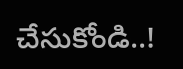చేసుకోండి..!